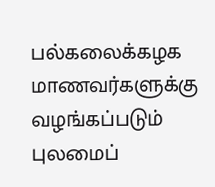பல்கலைக்கழக மாணவர்களுக்கு வழங்கப்படும் புலமைப்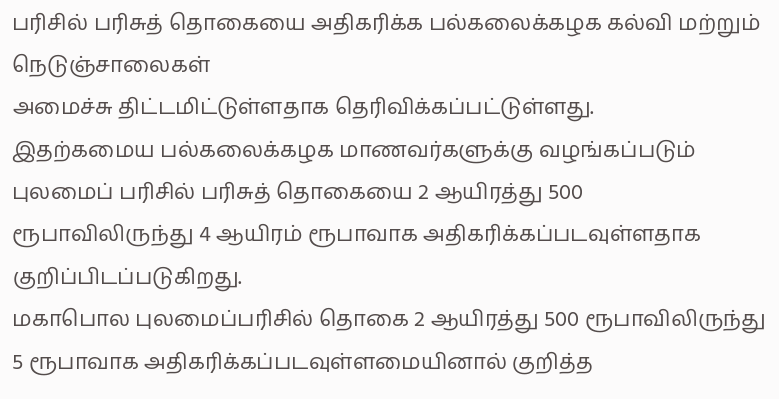பரிசில் பரிசுத் தொகையை அதிகரிக்க பல்கலைக்கழக கல்வி மற்றும் நெடுஞ்சாலைகள்
அமைச்சு திட்டமிட்டுள்ளதாக தெரிவிக்கப்பட்டுள்ளது.
இதற்கமைய பல்கலைக்கழக மாணவர்களுக்கு வழங்கப்படும் புலமைப் பரிசில் பரிசுத் தொகையை 2 ஆயிரத்து 500 ரூபாவிலிருந்து 4 ஆயிரம் ரூபாவாக அதிகரிக்கப்படவுள்ளதாக குறிப்பிடப்படுகிறது.
மகாபொல புலமைப்பரிசில் தொகை 2 ஆயிரத்து 500 ரூபாவிலிருந்து 5 ரூபாவாக அதிகரிக்கப்படவுள்ளமையினால் குறித்த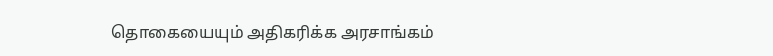தொகையையும் அதிகரிக்க அரசாங்கம்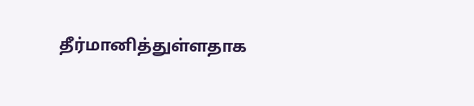தீர்மானித்துள்ளதாக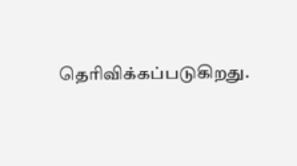தெரிவிக்கப்படுகிறது.